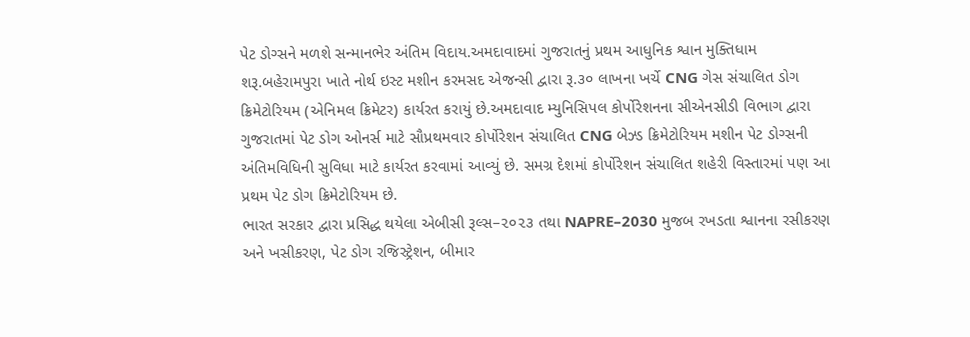પેટ ડોગ્સને મળશે સન્માનભેર અંતિમ વિદાય.અમદાવાદમાં ગુજરાતનું પ્રથમ આધુનિક શ્વાન મુક્તિધામ શરૂ.બહેરામપુરા ખાતે નોર્થ ઇસ્ટ મશીન કરમસદ એજન્સી દ્વારા રૂ.૩૦ લાખના ખર્ચે CNG ગેસ સંચાલિત ડોગ ક્રિમેટોરિયમ (એનિમલ ક્રિમેટર) કાર્યરત કરાયું છે.અમદાવાદ મ્યુનિસિપલ કોર્પોરેશનના સીએનસીડી વિભાગ દ્વારા ગુજરાતમાં પેટ ડોગ ઓનર્સ માટે સૌપ્રથમવાર કોર્પોરેશન સંચાલિત CNG બેઝ્ડ ક્રિમેટોરિયમ મશીન પેટ ડોગ્સની અંતિમવિધિની સુવિધા માટે કાર્યરત કરવામાં આવ્યું છે. સમગ્ર દેશમાં કોર્પોરેશન સંચાલિત શહેરી વિસ્તારમાં પણ આ પ્રથમ પેટ ડોગ ક્રિમેટોરિયમ છે.
ભારત સરકાર દ્વારા પ્રસિદ્ધ થયેલા એબીસી રૂલ્સ–૨૦૨૩ તથા NAPRE–2030 મુજબ રખડતા શ્વાનના રસીકરણ અને ખસીકરણ, પેટ ડોગ રજિસ્ટ્રેશન, બીમાર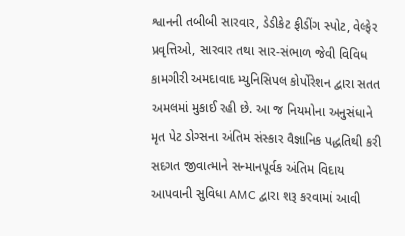શ્વાનની તબીબી સારવાર, ડેડીકેટ ફીડીંગ સ્પોટ, વેલ્ફેર પ્રવૃત્તિઓ, સારવાર તથા સાર-સંભાળ જેવી વિવિધ કામગીરી અમદાવાદ મ્યુનિસિપલ કોર્પોરેશન દ્વારા સતત અમલમાં મુકાઈ રહી છે. આ જ નિયમોના અનુસંધાને મૃત પેટ ડોગ્સના અંતિમ સંસ્કાર વૈજ્ઞાનિક પદ્ધતિથી કરી સદગત જીવાત્માને સન્માનપૂર્વક અંતિમ વિદાય આપવાની સુવિધા AMC દ્વારા શરૂ કરવામાં આવી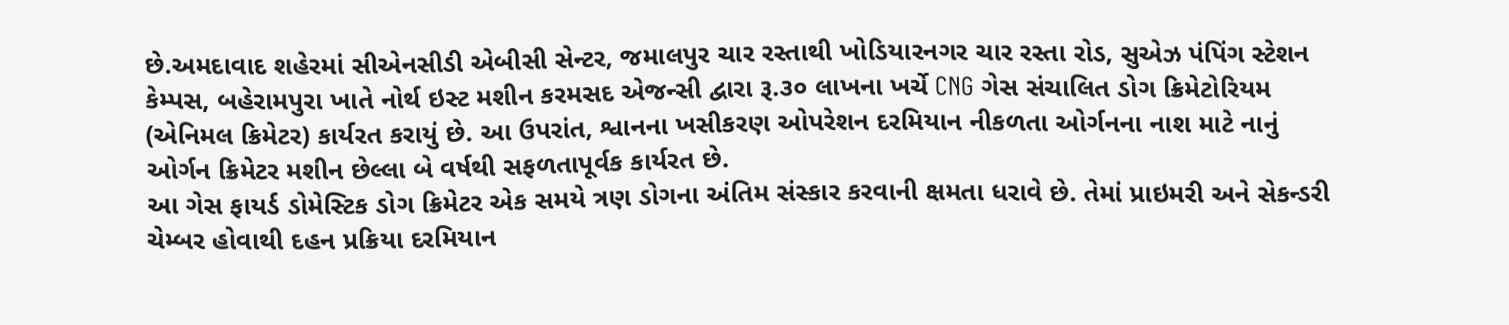છે.અમદાવાદ શહેરમાં સીએનસીડી એબીસી સેન્ટર, જમાલપુર ચાર રસ્તાથી ખોડિયારનગર ચાર રસ્તા રોડ, સુએઝ પંપિંગ સ્ટેશન કેમ્પસ, બહેરામપુરા ખાતે નોર્થ ઇસ્ટ મશીન કરમસદ એજન્સી દ્વારા રૂ.૩૦ લાખના ખર્ચે CNG ગેસ સંચાલિત ડોગ ક્રિમેટોરિયમ (એનિમલ ક્રિમેટર) કાર્યરત કરાયું છે. આ ઉપરાંત, શ્વાનના ખસીકરણ ઓપરેશન દરમિયાન નીકળતા ઓર્ગનના નાશ માટે નાનું ઓર્ગન ક્રિમેટર મશીન છેલ્લા બે વર્ષથી સફળતાપૂર્વક કાર્યરત છે.
આ ગેસ ફાયર્ડ ડોમેસ્ટિક ડોગ ક્રિમેટર એક સમયે ત્રણ ડોગના અંતિમ સંસ્કાર કરવાની ક્ષમતા ધરાવે છે. તેમાં પ્રાઇમરી અને સેકન્ડરી ચેમ્બર હોવાથી દહન પ્રક્રિયા દરમિયાન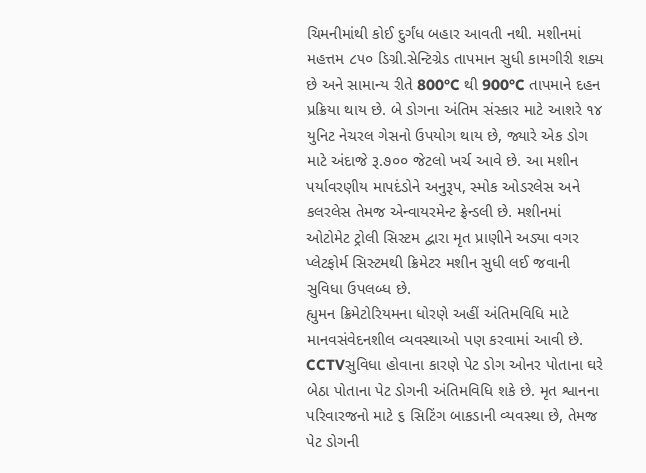ચિમનીમાંથી કોઈ દુર્ગંધ બહાર આવતી નથી. મશીનમાં મહત્તમ ૮૫૦ ડિગ્રી.સેન્ટિગ્રેડ તાપમાન સુધી કામગીરી શક્ય છે અને સામાન્ય રીતે 800°C થી 900°C તાપમાને દહન પ્રક્રિયા થાય છે. બે ડોગના અંતિમ સંસ્કાર માટે આશરે ૧૪ યુનિટ નેચરલ ગેસનો ઉપયોગ થાય છે, જ્યારે એક ડોગ માટે અંદાજે રૂ.૭૦૦ જેટલો ખર્ચ આવે છે. આ મશીન પર્યાવરણીય માપદંડોને અનુરૂપ, સ્મોક ઓડરલેસ અને કલરલેસ તેમજ એન્વાયરમેન્ટ ફ્રેન્ડલી છે. મશીનમાં ઓટોમેટ ટ્રોલી સિસ્ટમ દ્વારા મૃત પ્રાણીને અડ્યા વગર પ્લેટફોર્મ સિસ્ટમથી ક્રિમેટર મશીન સુધી લઈ જવાની સુવિધા ઉપલબ્ધ છે.
હ્યુમન ક્રિમેટોરિયમના ધોરણે અહીં અંતિમવિધિ માટે માનવસંવેદનશીલ વ્યવસ્થાઓ પણ કરવામાં આવી છે. CCTVસુવિધા હોવાના કારણે પેટ ડોગ ઓનર પોતાના ઘરે બેઠા પોતાના પેટ ડોગની અંતિમવિધિ શકે છે. મૃત શ્વાનના પરિવારજનો માટે ૬ સિટિંગ બાકડાની વ્યવસ્થા છે, તેમજ પેટ ડોગની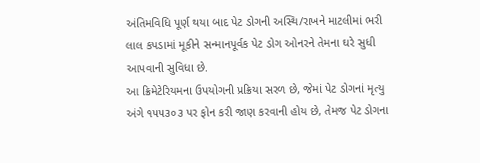અંતિમવિધિ પૂર્ણ થયા બાદ પેટ ડોગની અસ્થિ/રાખને માટલીમાં ભરી લાલ કપડામાં મૂકીને સન્માનપૂર્વક પેટ ડોગ ઓનરને તેમના ઘરે સુધી આપવાની સુવિધા છે.
આ ક્રિમેટેરિયમના ઉપયોગની પ્રક્રિયા સરળ છે, જેમાં પેટ ડોગનાં મૃત્યુ અંગે ૧૫૫૩૦૩ પર ફોન કરી જાણ કરવાની હોય છે, તેમજ પેટ ડોગના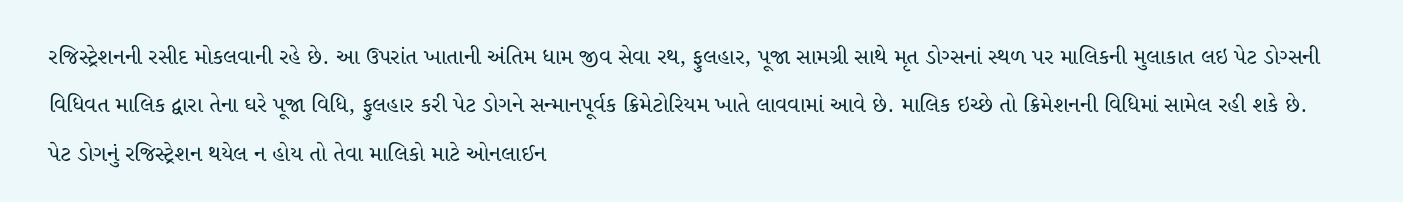રજિસ્ટ્રેશનની રસીદ મોકલવાની રહે છે. આ ઉપરાંત ખાતાની અંતિમ ધામ જીવ સેવા રથ, ફુલહાર, પૂજા સામગ્રી સાથે મૃત ડોગ્સનાં સ્થળ પર માલિકની મુલાકાત લઇ પેટ ડોગ્સની વિધિવત માલિક દ્વારા તેના ઘરે પૂજા વિધિ, ફુલહાર કરી પેટ ડોગને સન્માનપૂર્વક ક્રિમેટોરિયમ ખાતે લાવવામાં આવે છે. માલિક ઇચ્છે તો ક્રિમેશનની વિધિમાં સામેલ રહી શકે છે. પેટ ડોગનું રજિસ્ટ્રેશન થયેલ ન હોય તો તેવા માલિકો માટે ઓનલાઈન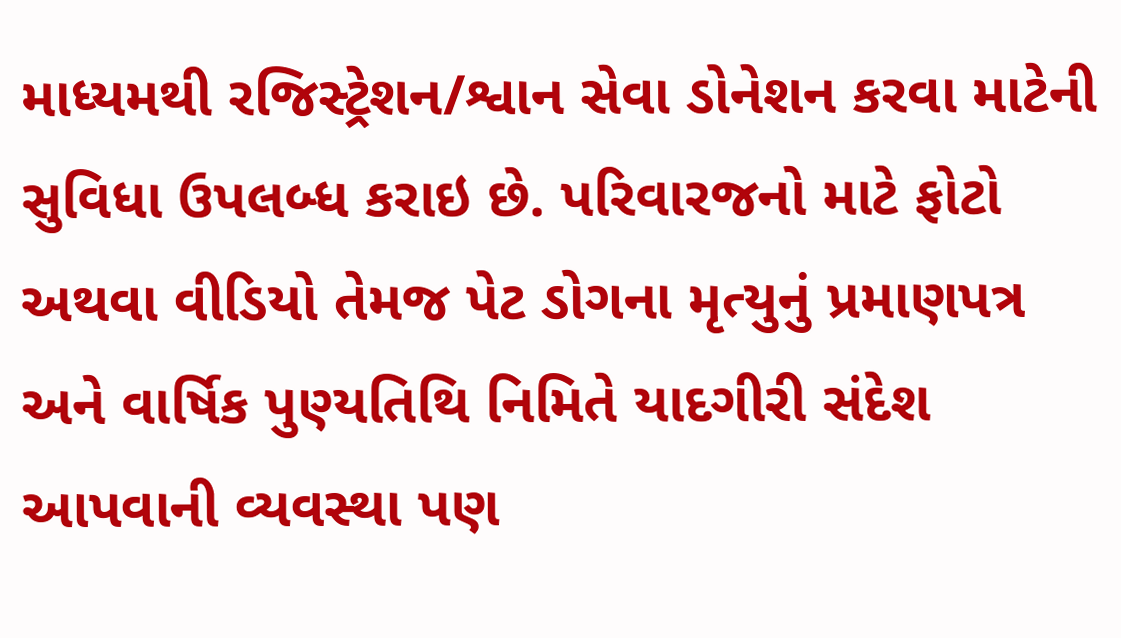માધ્યમથી રજિસ્ટ્રેશન/શ્વાન સેવા ડોનેશન કરવા માટેની સુવિધા ઉપલબ્ધ કરાઇ છે. પરિવારજનો માટે ફોટો અથવા વીડિયો તેમજ પેટ ડોગના મૃત્યુનું પ્રમાણપત્ર અને વાર્ષિક પુણ્યતિથિ નિમિતે યાદગીરી સંદેશ આપવાની વ્યવસ્થા પણ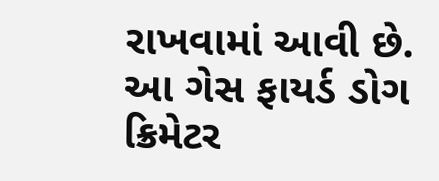રાખવામાં આવી છે.
આ ગેસ ફાયર્ડ ડોગ ક્રિમેટર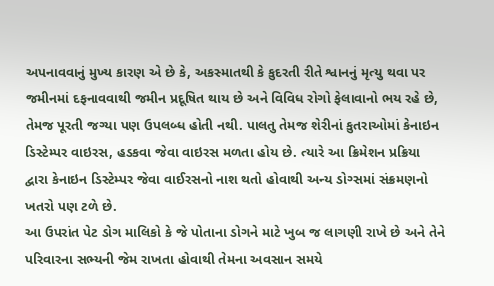અપનાવવાનું મુખ્ય કારણ એ છે કે, અકસ્માતથી કે કુદરતી રીતે શ્વાનનું મૃત્યુ થવા પર જમીનમાં દફનાવવાથી જમીન પ્રદૂષિત થાય છે અને વિવિધ રોગો ફેલાવાનો ભય રહે છે, તેમજ પૂરતી જગ્યા પણ ઉપલબ્ધ હોતી નથી. પાલતુ તેમજ શેરીનાં કુતરાઓમાં કેનાઇન ડિસ્ટેમ્પર વાઇરસ, હડકવા જેવા વાઇરસ મળતા હોય છે. ત્યારે આ ક્રિમેશન પ્રક્રિયા દ્વારા કેનાઇન ડિસ્ટેમ્પર જેવા વાઈરસનો નાશ થતો હોવાથી અન્ય ડોગ્સમાં સંક્રમણનો ખતરો પણ ટળે છે.
આ ઉપરાંત પેટ ડોગ માલિકો કે જે પોતાના ડોગને માટે ખુબ જ લાગણી રાખે છે અને તેને પરિવારના સભ્યની જેમ રાખતા હોવાથી તેમના અવસાન સમયે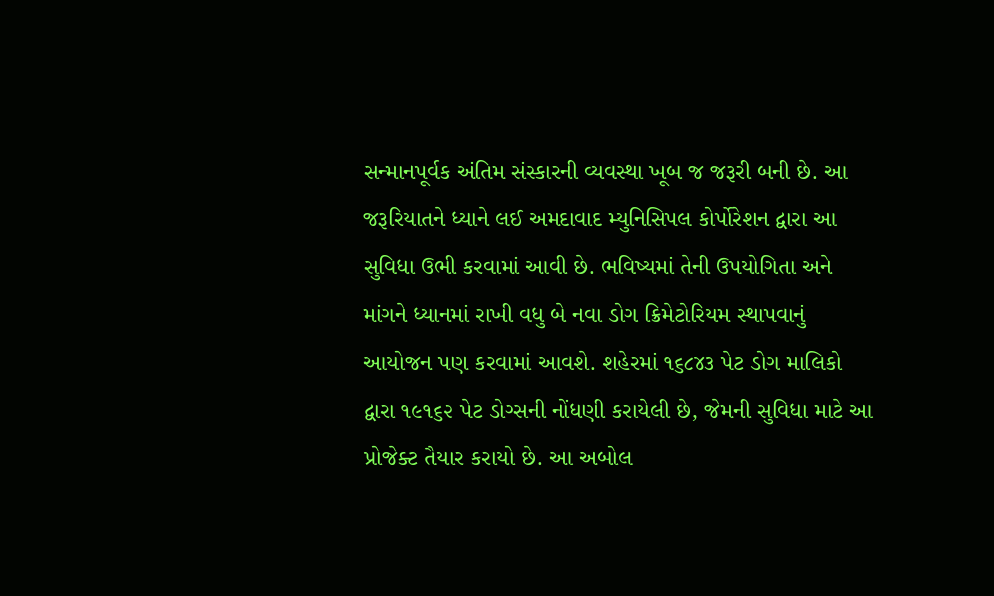સન્માનપૂર્વક અંતિમ સંસ્કારની વ્યવસ્થા ખૂબ જ જરૂરી બની છે. આ જરૂરિયાતને ધ્યાને લઈ અમદાવાદ મ્યુનિસિપલ કોર્પોરેશન દ્વારા આ સુવિધા ઉભી કરવામાં આવી છે. ભવિષ્યમાં તેની ઉપયોગિતા અને માંગને ધ્યાનમાં રાખી વધુ બે નવા ડોગ ક્રિમેટોરિયમ સ્થાપવાનું આયોજન પણ કરવામાં આવશે. શહેરમાં ૧૬૮૪૩ પેટ ડોગ માલિકો દ્વારા ૧૯૧૬૨ પેટ ડોગ્સની નોંધણી કરાયેલી છે, જેમની સુવિધા માટે આ પ્રોજેક્ટ તૈયાર કરાયો છે. આ અબોલ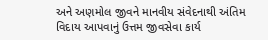અને અણમોલ જીવને માનવીય સંવેદનાથી અંતિમ વિદાય આપવાનું ઉત્તમ જીવસેવા કાર્ય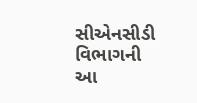સીએનસીડી વિભાગની આ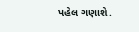પહેલ ગણાશે.